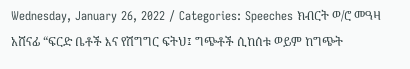Wednesday, January 26, 2022 / Categories: Speeches ክብርት ወ/ሮ መዓዛ አሸናፊ “ፍርድ ቤቶች እና የሽግግር ፍትህ፤ ግጭቶች ሲከሰቱ ወይም ከግጭት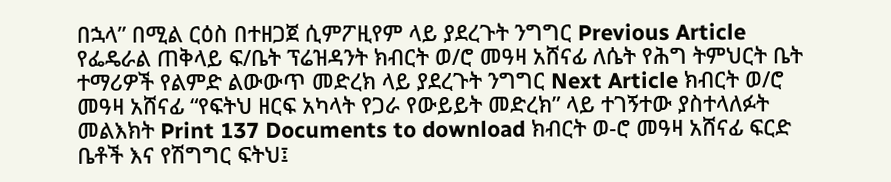በኋላ” በሚል ርዕስ በተዘጋጀ ሲምፖዚየም ላይ ያደረጉት ንግግር Previous Article የፌዴራል ጠቅላይ ፍ/ቤት ፕሬዝዳንት ክብርት ወ/ሮ መዓዛ አሸናፊ ለሴት የሕግ ትምህርት ቤት ተማሪዎች የልምድ ልውውጥ መድረክ ላይ ያደረጉት ንግግር Next Article ክብርት ወ/ሮ መዓዛ አሸናፊ “የፍትህ ዘርፍ አካላት የጋራ የውይይት መድረክ” ላይ ተገኝተው ያስተላለፉት መልእክት Print 137 Documents to download ክብርት ወ-ሮ መዓዛ አሸናፊ ፍርድ ቤቶች እና የሽግግር ፍትህ፤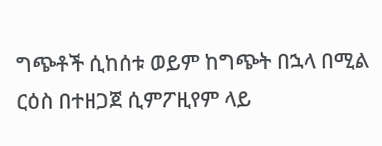ግጭቶች ሲከሰቱ ወይም ከግጭት በኋላ በሚል ርዕስ በተዘጋጀ ሲምፖዚየም ላይ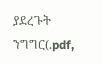ያደረጉት ንግግር(.pdf,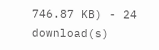746.87 KB) - 24 download(s)